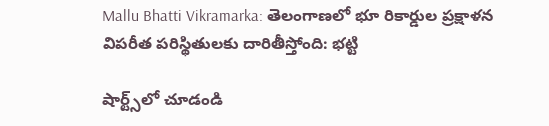Mallu Bhatti Vikramarka: తెలంగాణలో భూ రికార్డుల ప్రక్షాళన విపరీత పరిస్థితులకు దారితీస్తోంది: భట్టి

షార్ట్స్‌లో చూడండి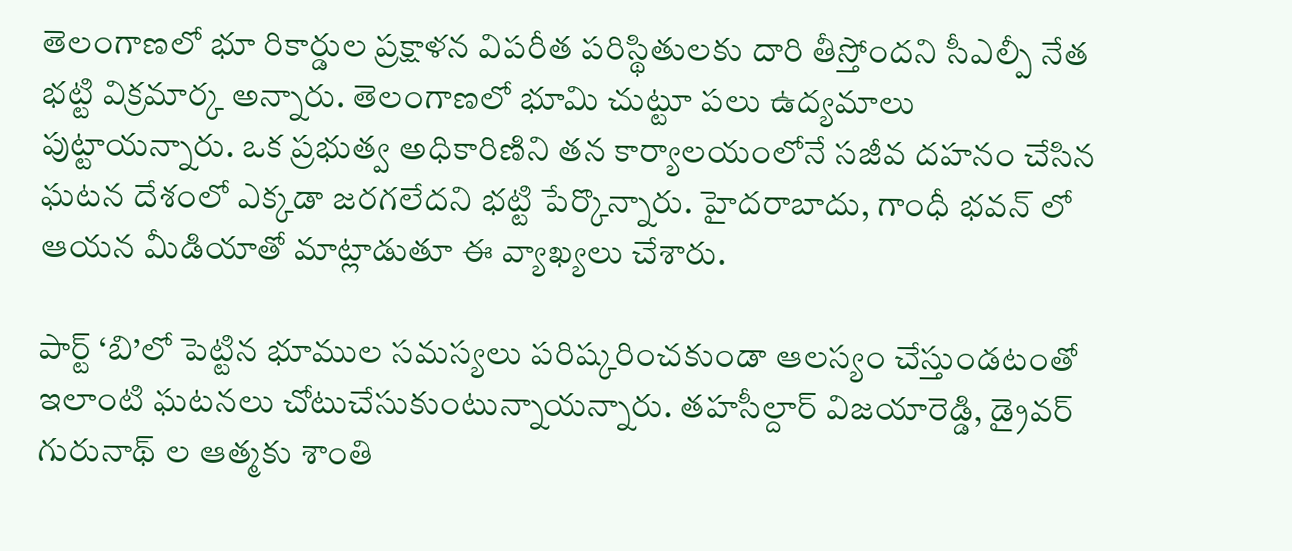తెలంగాణలో భూ రికార్డుల ప్రక్షాళన విపరీత పరిస్థితులకు దారి తీస్తోందని సీఎల్పీ నేత భట్టి విక్రమార్క అన్నారు. తెలంగాణలో భూమి చుట్టూ పలు ఉద్యమాలు పుట్టాయన్నారు. ఒక ప్రభుత్వ అధికారిణిని తన కార్యాలయంలోనే సజీవ దహనం చేసిన ఘటన దేశంలో ఎక్కడా జరగలేదని భట్టి పేర్కొన్నారు. హైదరాబాదు, గాంధీ భవన్ లో ఆయన మీడియాతో మాట్లాడుతూ ఈ వ్యాఖ్యలు చేశారు.

పార్ట్ ‘బి’లో పెట్టిన భూముల సమస్యలు పరిష్కరించకుండా ఆలస్యం చేస్తుండటంతో ఇలాంటి ఘటనలు చోటుచేసుకుంటున్నాయన్నారు. తహసీల్దార్ విజయారెడ్డి, డ్రైవర్ గురునాథ్ ల ఆత్మకు శాంతి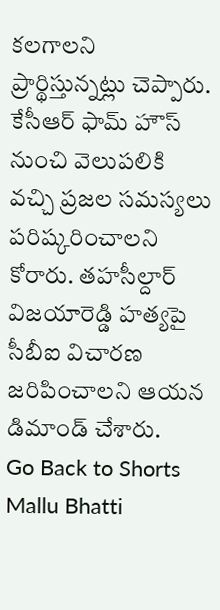కలగాలని ప్రార్థిస్తున్నట్లు చెప్పారు. కేసీఆర్ ఫామ్ హౌస్ నుంచి వెలుపలికి వచ్చి ప్రజల సమస్యలు పరిష్కరించాలని కోరారు. తహసీల్దార్ విజయారెడ్డి హత్యపై సీబీఐ విచారణ జరిపించాలని ఆయన డిమాండ్ చేశారు.
Go Back to Shorts
Mallu Bhatti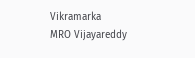Vikramarka
MRO Vijayareddy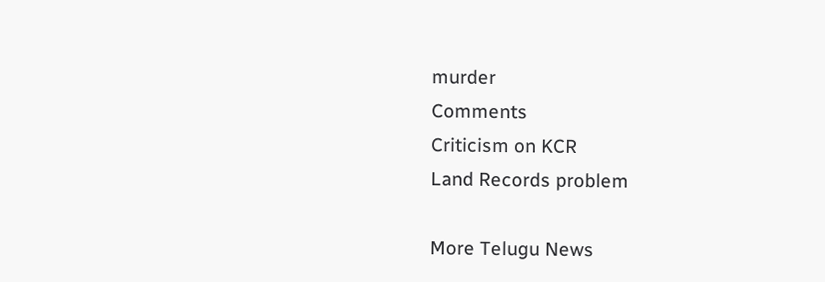murder
Comments
Criticism on KCR
Land Records problem

More Telugu News